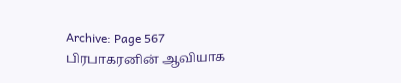Archive: Page 567
பிரபாகரனின் ஆவியாக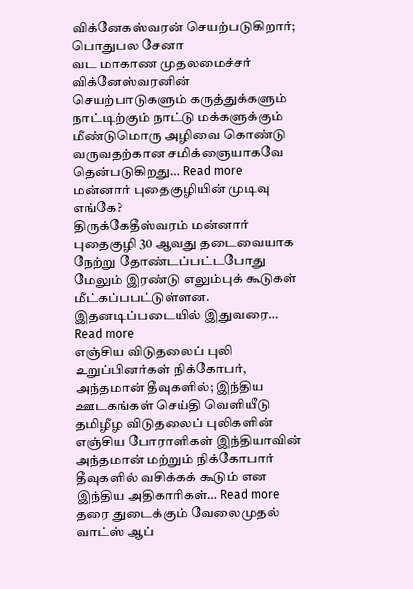விக்னே௧ஸ்வரன் செயற்படுகிறார்; பொதுபல சேனா
வட மாகாண முதலமைச்சர் விக்னேஸ்வரனின் செயற்பாடுகளும் கருத்துக்களும் நாட்டிற்கும் நாட்டு மக்களுக்கும் மீண்டுமொரு அழிவை கொண்டு வருவதற்கான சமிக்ஞையாகவே தென்படுகிறது… Read more
மன்னார் புதைகுழியின் முடிவு எங்கே?
திருக்கேதீஸ்வரம் மன்னார் புதைகுழி 30 ஆவது தடைவையாக நேற்று தோண்டப்பட்டபோது மேலும் இரண்டு எலும்புக் கூடுகள் மீட்கப்பபட்டுள்ளன. இதனடிப்படையில் இதுவரை… Read more
எஞ்சிய விடுதலைப் புலி உறுப்பினர்கள் நிக்கோபர், அந்தமான் தீவுகளில்; இந்திய ஊடகங்கள் செய்தி வெளியீடு
தமிழீழ விடுதலைப் புலிகளின் எஞ்சிய போராளிகள் இந்தியாவின் அந்தமான் மற்றும் நிக்கோபார் தீவுகளில் வசிக்கக் கூடும் என இந்திய அதிகாரிகள்… Read more
தரை துடைக்கும் வேலைமுதல் வாட்ஸ் ஆப்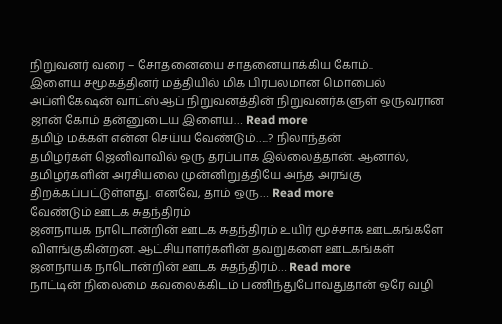நிறுவனர் வரை – சோதனையை சாதனையாக்கிய கோம்..
இளைய சமூகத்தினர் மத்தியில் மிக பிரபலமான மொபைல் அப்ளிகேஷன் வாட்ஸ்ஆப் நிறுவனத்தின் நிறுவனர்களுள் ஒருவரான ஜான் கோம் தன்னுடைய இளைய… Read more
தமிழ் மக்கள் என்ன செய்ய வேண்டும்…..? நிலாந்தன்
தமிழர்கள் ஜெனிவாவில் ஒரு தரப்பாக இல்லைத்தான். ஆனால், தமிழர்களின் அரசியலை முன்னிறுத்தியே அந்த அரங்கு திறக்கப்பட்டுள்ளது. எனவே, தாம் ஒரு… Read more
வேண்டும் ஊடக சுதந்திரம்
ஜனநாயக நாடொன்றின் ஊடக சுதந்திரம் உயிர் மூச்சாக ஊடகங்களே விளங்குகின்றன. ஆட்சியாளர்களின் தவறுகளை ஊடகங்கள் ஜனநாயக நாடொன்றின் ஊடக சுதந்திரம்… Read more
நாட்டின் நிலைமை கவலைக்கிடம் பணிந்துபோவதுதான் ஒரே வழி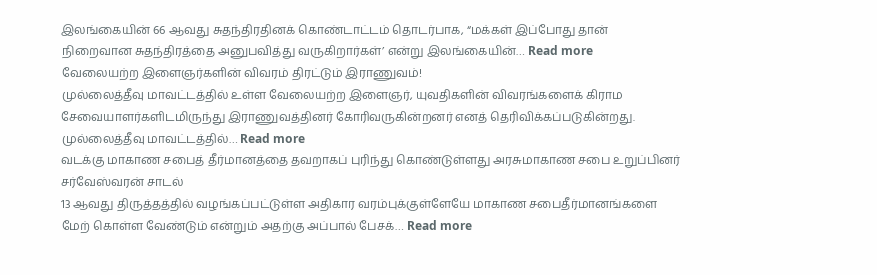இலங்கையின் 66 ஆவது சுதந்திரதினக் கொண்டாட்டம் தொடர்பாக, “மக்கள் இப்போது தான் நிறைவான சுதந்திரத்தை அனுபவித்து வருகிறார்கள்’ என்று இலங்கையின்… Read more
வேலையற்ற இளைஞர்களின் விவரம் திரட்டும் இராணுவம்!
முல்லைத்தீவு மாவட்டத்தில் உள்ள வேலையற்ற இளைஞர், யுவதிகளின் விவரங்களைக் கிராம சேவையாளர்களிடமிருந்து இராணுவத்தினர் கோரிவருகின்றனர் எனத் தெரிவிக்கப்படுகின்றது. முல்லைத்தீவு மாவட்டத்தில்… Read more
வடக்கு மாகாண சபைத் தீர்மானத்தை தவறாகப் புரிந்து கொண்டுள்ளது அரசுமாகாண சபை உறுப்பினர் சர்வேஸ்வரன் சாடல்
13 ஆவது திருத்தத்தில் வழங்கப்பட்டுள்ள அதிகார வரம்புக்குள்ளேயே மாகாண சபைதீர்மானங்களை மேற் கொள்ள வேண்டும் என்றும் அதற்கு அப்பால் பேசக்… Read more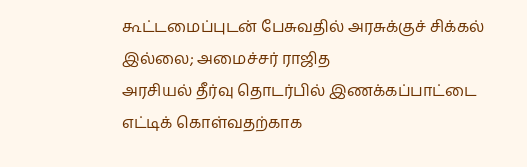கூட்டமைப்புடன் பேசுவதில் அரசுக்குச் சிக்கல் இல்லை; அமைச்சர் ராஜித
அரசியல் தீர்வு தொடர்பில் இணக்கப்பாட்டை எட்டிக் கொள்வதற்காக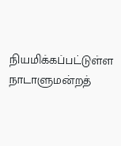நியமிக்கப்பட்டுள்ள நாடாளுமன்றத்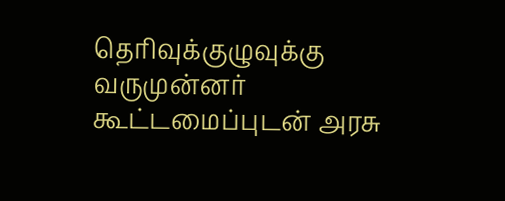தெரிவுக்குழுவுக்கு வருமுன்னர் கூட்டமைப்புடன் அரசு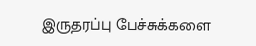இருதரப்பு பேச்சுக்களை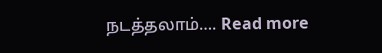நடத்தலாம்…. Read more